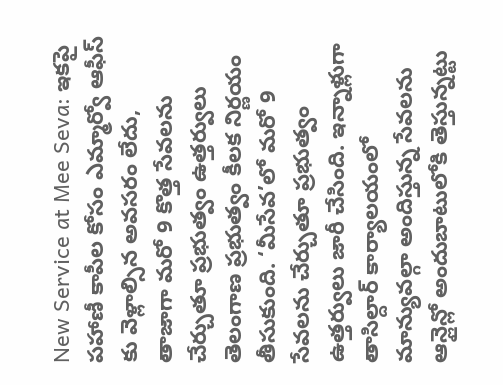New Service at Mee Seva: ఇకపై పహాణీ కాపీల కోసం ఎమ్మార్వో ఆఫీస్ కు వెళ్లాల్సిన అవసరం లేదు, తాజాగా మరో 9 కొత్త సేవలను చేర్చుతూ ప్రభుత్వం ఉత్తర్వులు
తెలంగాణ ప్రభుత్వం కీలక నిర్ణయం తీసుకుంది. ‘మీసేవ’లో మరో 9 సేవలను చేర్చుతూ ప్రభుత్వం ఉత్తర్వులు జారీ చేసింది. ఇన్నాళ్లుగా తాసిల్దార్ కార్యాలయంలో మాన్యువల్గా అందిస్తున్న సేవలను ఆన్లైన్లో అందుబాటులోకి తెస్తున్నట్టు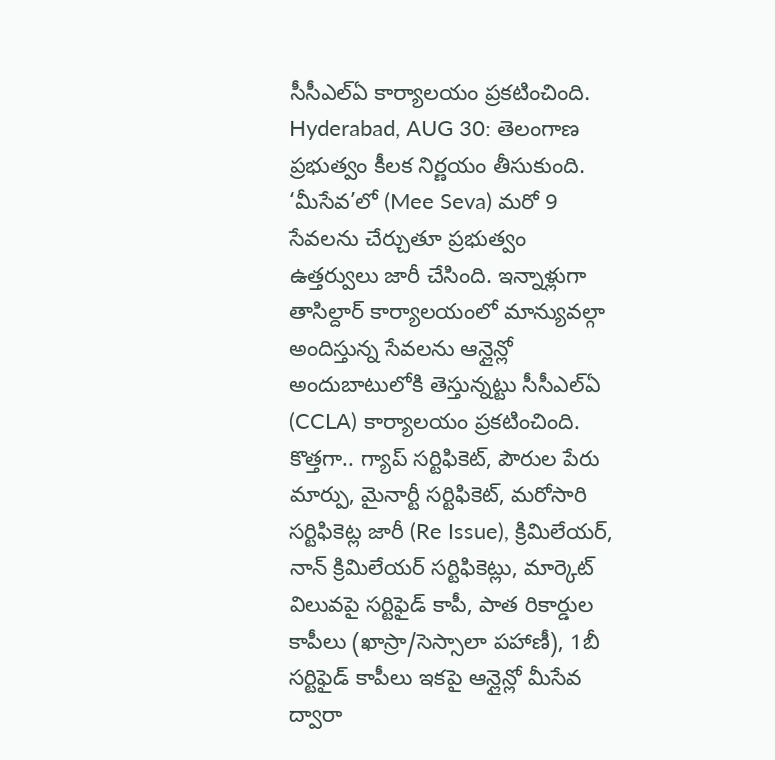సీసీఎల్ఏ కార్యాలయం ప్రకటించింది.
Hyderabad, AUG 30: తెలంగాణ ప్రభుత్వం కీలక నిర్ణయం తీసుకుంది. ‘మీసేవ’లో (Mee Seva) మరో 9 సేవలను చేర్చుతూ ప్రభుత్వం ఉత్తర్వులు జారీ చేసింది. ఇన్నాళ్లుగా తాసిల్దార్ కార్యాలయంలో మాన్యువల్గా అందిస్తున్న సేవలను ఆన్లైన్లో అందుబాటులోకి తెస్తున్నట్టు సీసీఎల్ఏ (CCLA) కార్యాలయం ప్రకటించింది. కొత్తగా.. గ్యాప్ సర్టిఫికెట్, పౌరుల పేరు మార్పు, మైనార్టీ సర్టిఫికెట్, మరోసారి సర్టిఫికెట్ల జారీ (Re Issue), క్రిమిలేయర్, నాన్ క్రిమిలేయర్ సర్టిఫికెట్లు, మార్కెట్ విలువపై సర్టిఫైడ్ కాపీ, పాత రికార్డుల కాపీలు (ఖాస్రా/సెస్సాలా పహాణీ), 1బీ సర్టిఫైడ్ కాపీలు ఇకపై ఆన్లైన్లో మీసేవ ద్వారా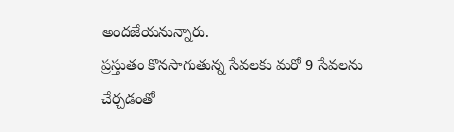అందజేయనున్నారు.
ప్రస్తుతం కొనసాగుతున్న సేవలకు మరో 9 సేవలను చేర్చడంతో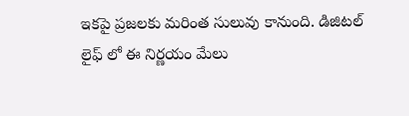ఇకపై ప్రజలకు మరింత సులువు కానుంది. డిజిటల్ లైఫ్ లో ఈ నిర్ణయం మేలు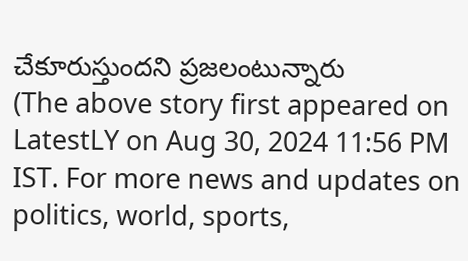చేకూరుస్తుందని ప్రజలంటున్నారు
(The above story first appeared on LatestLY on Aug 30, 2024 11:56 PM IST. For more news and updates on politics, world, sports,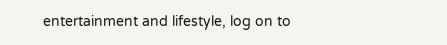entertainment and lifestyle, log on to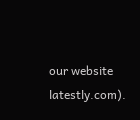our website latestly.com).